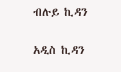ብሉይ ኪዳን

አዲስ ኪዳን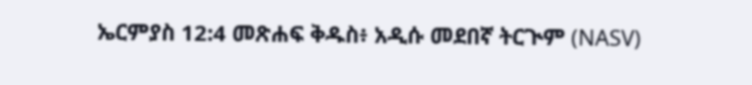ኤርምያስ 12:4 መጽሐፍ ቅዱስ፥ አዲሱ መደበኛ ትርጒም (NASV)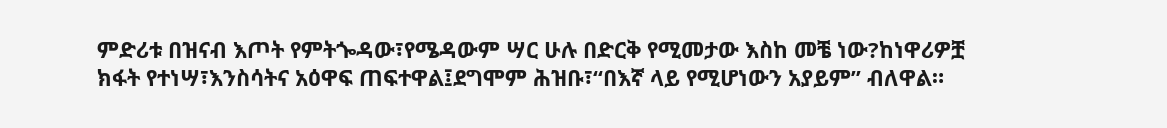ምድሪቱ በዝናብ እጦት የምትጐዳው፣የሜዳውም ሣር ሁሉ በድርቅ የሚመታው እስከ መቼ ነው?ከነዋሪዎቿ ክፋት የተነሣ፣እንስሳትና አዕዋፍ ጠፍተዋል፤ደግሞም ሕዝቡ፣“በእኛ ላይ የሚሆነውን አያይም” ብለዋል።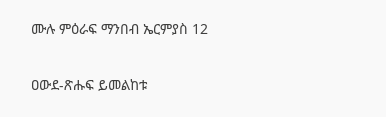ሙሉ ምዕራፍ ማንበብ ኤርምያስ 12

ዐውደ-ጽሑፍ ይመልከቱ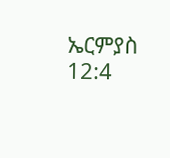ኤርምያስ 12:4